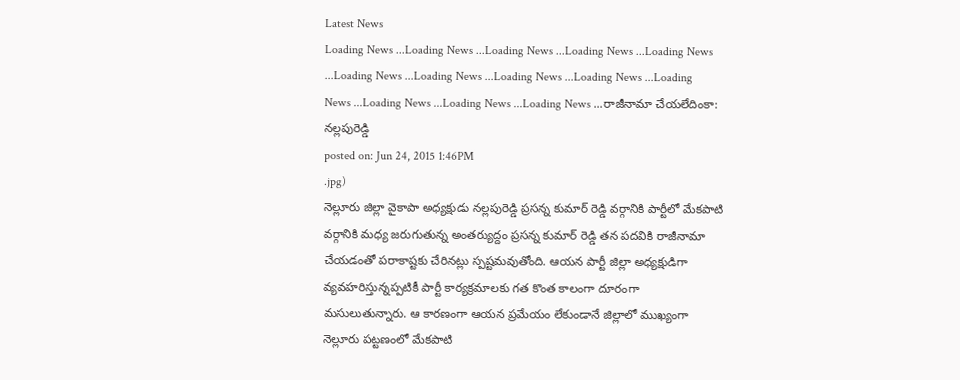Latest News
Loading News ...Loading News ...Loading News ...Loading News ...Loading News ...Loading News ...Loading News ...Loading News ...Loading News ...Loading News ...Loading News ...Loading News ...Loading News ...రాజీనామా చేయలేదింకా: నల్లపురెడ్డి
posted on: Jun 24, 2015 1:46PM
.jpg)
నెల్లూరు జిల్లా వైకాపా అధ్యక్షుడు నల్లపురెడ్డి ప్రసన్న కుమార్ రెడ్డి వర్గానికి పార్టీలో మేకపాటి వర్గానికి మధ్య జరుగుతున్న అంతర్యుద్దం ప్రసన్న కుమార్ రెడ్డి తన పదవికి రాజీనామా చేయడంతో పరాకాష్టకు చేరినట్లు స్పష్టమవుతోంది. ఆయన పార్టీ జిల్లా అధ్యక్షుడిగా వ్యవహరిస్తున్నప్పటికీ పార్టీ కార్యక్రమాలకు గత కొంత కాలంగా దూరంగా మసులుతున్నారు. ఆ కారణంగా ఆయన ప్రమేయం లేకుండానే జిల్లాలో ముఖ్యంగా నెల్లూరు పట్టణంలో మేకపాటి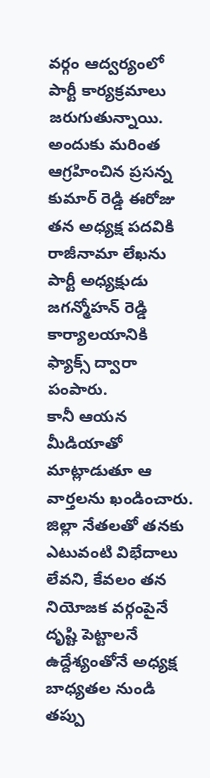వర్గం ఆద్వర్యంలో పార్టీ కార్యక్రమాలు జరుగుతున్నాయి. అందుకు మరింత ఆగ్రహించిన ప్రసన్న కుమార్ రెడ్డి ఈరోజు తన అధ్యక్ష పదవికి రాజీనామా లేఖను పార్టీ అధ్యక్షుడు జగన్మోహన్ రెడ్డి కార్యాలయానికి ఫ్యాక్స్ ద్వారా పంపారు.
కానీ ఆయన మీడియాతో మాట్లాడుతూ ఆ వార్తలను ఖండించారు. జిల్లా నేతలతో తనకు ఎటువంటి విభేదాలు లేవని, కేవలం తన నియోజక వర్గంపైనే దృష్టి పెట్టాలనే ఉద్దేశ్యంతోనే అధ్యక్ష బాధ్యతల నుండి తప్పు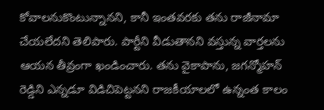కోవాలనుకొంటున్నానని, కానీ ఇంతవరకు తను రాజీనామా చేయలేదని తెలిపారు. పార్టీని వీడుతానని వస్తున్న వార్తలను ఆయన తీవ్రంగా ఖండించారు. తను వైకాపాను, జగన్మోహన్ రెడ్డిని ఎన్నడూ విడిచిపెట్టనని రాజకీయాలలో ఉన్నంత కాలం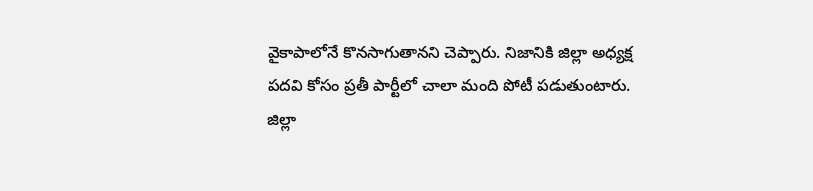వైకాపాలోనే కొనసాగుతానని చెప్పారు. నిజానికి జిల్లా అధ్యక్ష పదవి కోసం ప్రతీ పార్టీలో చాలా మంది పోటీ పడుతుంటారు. జిల్లా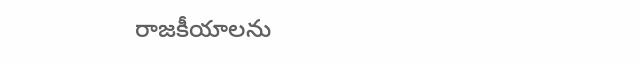రాజకీయాలను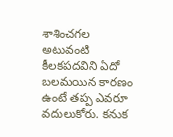శాశించగల అటువంటి కీలకపదవిని ఏదో బలమయిన కారణం ఉంటే తప్ప ఎవరూ వదులుకోరు. కనుక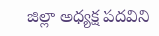జిల్లా అధ్యక్ష పదవిని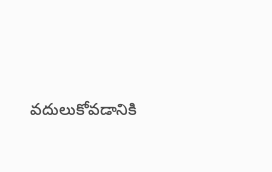వదులుకోవడానికి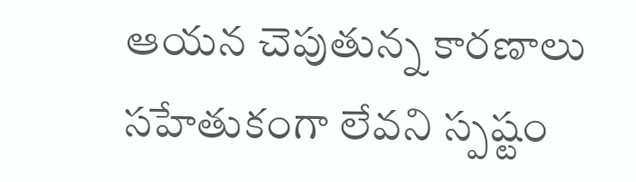ఆయన చెపుతున్న కారణాలు సహేతుకంగా లేవని స్పష్టం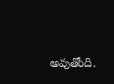అవుతోంది.